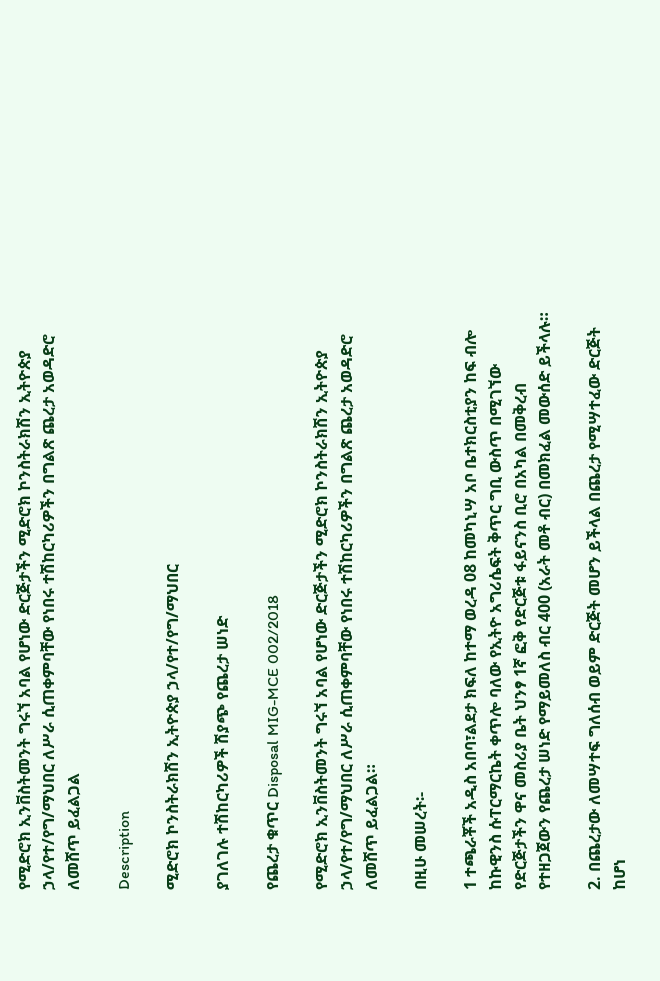የሚድሮክ ኢንቨስትመንት ግሩኘ አባል የሆነው ድርጅታችን ሚድሮክ ኮንስትራክሽን ኢትዮጵያ ኃላ/የተ/የግ/ማህበር ለሥራ ሲጠቀምባቸው የነበሩ ተሽከርካሪዎችን በግልጽ ጨረታ አወዳድሮ ለመሸጥ ይፈልጋል

Description

ሚድሮክ ኮንስትራክሽን ኢትዮጵያ ኃላ/የተ/የግ/ማህበር

ያገለገሉ ተሽከርካሪዎች ሽያጭ የጨረታ ሠነድ

የጨረታ ቁጥር Disposal MIG-MCE 002/2018

የሚድሮክ ኢንቨስትመንት ግሩኘ አባል የሆነው ድርጅታችን ሚድሮክ ኮንስትራክሽን ኢትዮጵያ ኃላ/የተ/የግ/ማህበር ለሥራ ሲጠቀምባቸው የነበሩ ተሽከርካሪዎችን በግልጽ ጨረታ አወዳድሮ ለመሸጥ ይፈልጋል።

በዚሁ መሠረት፡-

1 ተጫራቾች አዲስ አበባ፣ልደታ ክፍለ ከተማ ወረዳ 08 ከመካኒሣ አቦ ቤተክርስቲያን ከፍ ብሎ ከኩዊንስ ሱፐርማርኬት ቀጥሎ ባለው የኢትዮ አግሪሴፍት ቅጥር ግቢ ውስጥ በሚገኘው የድርጅታችን ዋና መስሪያ ቤት ህንፃ 1ኛ ፎቅ የድርጅቱ ፋይናንስ ቢሮ በአካል በመቅረብ የተዘጋጀውን የጨረታ ሠነድ የማይመለስ ብር 400 (አራት መቶ ብር) በመክፈል መውሰድ ይችላሉ።

2. በጨረታው ለመሣተፍ ግለሰብ ወይም ድርጅት መሆን ይችላል በጨረታ የሚሣተፈው ድርጅት ከሆነ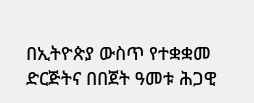በኢትዮጵያ ውስጥ የተቋቋመ ድርጅትና በበጀት ዓመቱ ሕጋዊ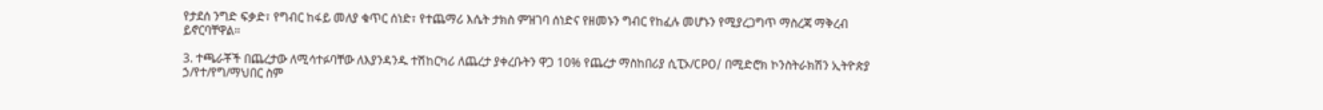የታደሰ ንግድ ፍቃድ፣ የግብር ከፋይ መለያ ቁጥር ሰነድ፣ የተጨማሪ እሴት ታክስ ምዝገባ ሰነድና የዘመኑን ግብር የከፈሉ መሆኑን የሚያረጋግጥ ማስረጃ ማቅረብ ይኖርባቸዋል።

3. ተጫራቾች በጨረታው ለሚሳተፉባቸው ለእያንዳንዱ ተሽከርካሪ ለጨረታ ያቀረቡትን ዋጋ 10% የጨረታ ማስከበሪያ ሲፒኦ/CPO/ በሚድሮክ ኮንስትራክሽን ኢትዮጵያ ኃ/የተ/የግ/ማህበር ስም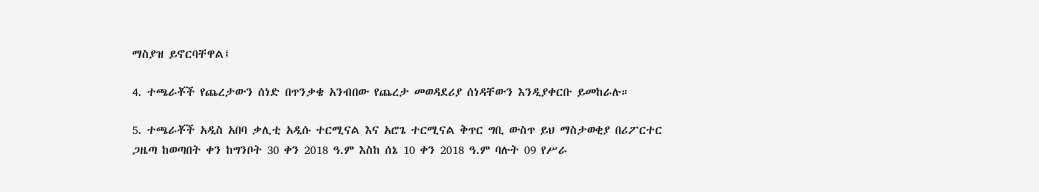ማስያዝ ይኖርባቸዋል፤

4. ተጫራቾች የጨረታውን ሰነድ በጥንቃቄ አንብበው የጨረታ መወዳደሪያ ሰነዳቸውን እንዲያቀርቡ ይመከራሉ።

5. ተጫራቾች አዲስ አበባ ቃሊቲ አዲሱ ተርሚናል እና አሮጌ ተርሚናል ቅጥር ግቢ ውስጥ ይህ ማስታወቂያ በሪፖርተር ጋዜጣ ከወጣበት ቀን ከግንቦት 30 ቀን 2018 ዓ.ም እስከ ሰኔ 10 ቀን 2018 ዓ.ም ባሉት 09 የሥራ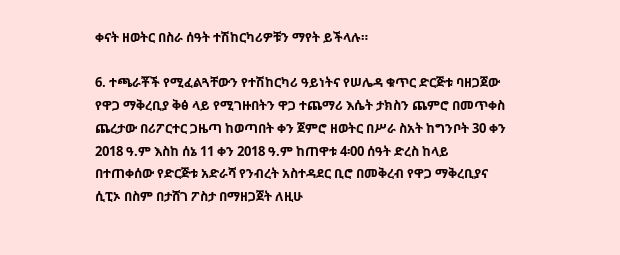ቀናት ዘወትር በስራ ሰዓት ተሽከርካሪዎቹን ማየት ይችላሉ።

6. ተጫራቾች የሚፈልጓቸውን የተሽከርካሪ ዓይነትና የሠሌዳ ቁጥር ድርጅቱ ባዘጋጀው የዋጋ ማቅረቢያ ቅፅ ላይ የሚገዙበትን ዋጋ ተጨማሪ እሴት ታክስን ጨምሮ በመጥቀስ ጨረታው በሪፖርተር ጋዜጣ ከወጣበት ቀን ጀምሮ ዘወትር በሥራ ስአት ከግንቦት 30 ቀን 2018 ዓ.ም እስከ ሰኔ 11 ቀን 2018 ዓ.ም ከጠዋቱ 4፡00 ሰዓት ድረስ ከላይ በተጠቀሰው የድርጅቱ አድራሻ የንብረት አስተዳደር ቢሮ በመቅረብ የዋጋ ማቅረቢያና ሲፒኦ በስም በታሸገ ፖስታ በማዘጋጀት ለዚሁ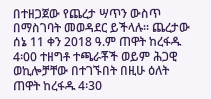በተዘጋጀው የጨረታ ሣጥን ውስጥ በማስገባት መወዳደር ይችላሉ። ጨረታው ሰኔ 11 ቀን 2018 ዓ.ም ጠዋት ከረፋዱ 4፡00 ተዘግቶ ተጫራቾች ወይም ሕጋዊ ወኪሎቻቸው በተገኙበት በዚሁ ዕለት ጠዋት ከረፋዱ 4፡30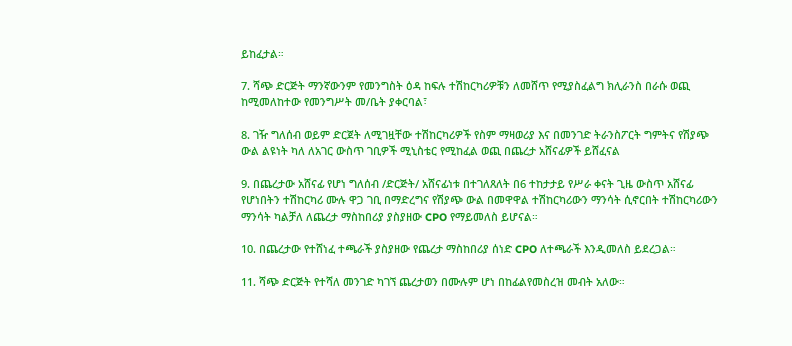ይከፈታል።

7. ሻጭ ድርጅት ማንኛውንም የመንግስት ዕዳ ከፍሉ ተሽከርካሪዎቹን ለመሸጥ የሚያስፈልግ ክሊራንስ በራሱ ወጪ ከሚመለከተው የመንግሥት መ/ቤት ያቀርባል፣

8. ገዥ ግለሰብ ወይም ድርጀት ለሚገዟቸው ተሽከርካሪዎች የስም ማዛወሪያ እና በመንገድ ትራንስፖርት ግምትና የሽያጭ ውል ልዩነት ካለ ለአገር ውስጥ ገቢዎች ሚኒስቴር የሚከፈል ወጪ በጨረታ አሸናፊዎች ይሸፈናል

9. በጨረታው አሸናፊ የሆነ ግለሰብ /ድርጅት/ አሸናፊነቱ በተገለጸለት በ6 ተከታታይ የሥራ ቀናት ጊዜ ውስጥ አሸናፊ የሆነበትን ተሽከርካሪ ሙሉ ዋጋ ገቢ በማድረግና የሽያጭ ውል በመዋዋል ተሽከርካሪውን ማንሳት ሲኖርበት ተሽከርካሪውን ማንሳት ካልቻለ ለጨረታ ማስከበሪያ ያስያዘው CPO የማይመለስ ይሆናል።

10. በጨረታው የተሸነፈ ተጫራች ያስያዘው የጨረታ ማስከበሪያ ሰነድ CPO ለተጫራች እንዲመለስ ይደረጋል።

11. ሻጭ ድርጅት የተሻለ መንገድ ካገኘ ጨረታወን በሙሉም ሆነ በከፊልየመስረዝ መብት አለው።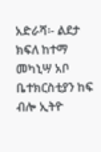አድራሻ፡- ልደታ ክፍለ ከተማ መካኒሣ አቦ ቤተክርስቲያን ከፍ ብሎ ኢትዮ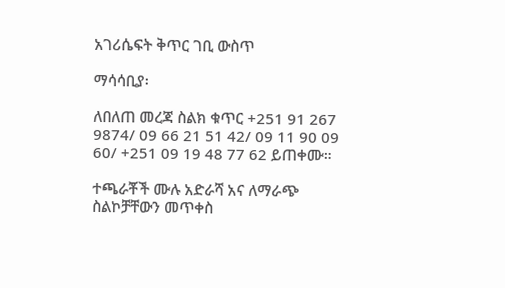አገሪሴፍት ቅጥር ገቢ ውስጥ

ማሳሳቢያ፡

ለበለጠ መረጃ ስልክ ቁጥር +251 91 267 9874/ 09 66 21 51 42/ 09 11 90 09 60/ +251 09 19 48 77 62 ይጠቀሙ።

ተጫራቾች ሙሉ አድራሻ አና ለማራጭ ስልኮቻቸውን መጥቀስ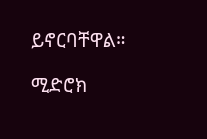ይኖርባቸዋል።

ሚድሮክ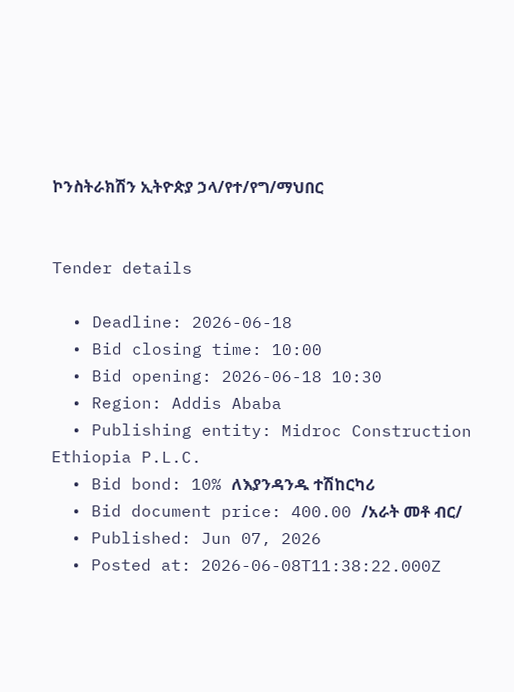ኮንስትራክሽን ኢትዮጵያ ኃላ/የተ/የግ/ማህበር


Tender details

  • Deadline: 2026-06-18
  • Bid closing time: 10:00
  • Bid opening: 2026-06-18 10:30
  • Region: Addis Ababa
  • Publishing entity: Midroc Construction Ethiopia P.L.C.
  • Bid bond: 10% ለእያንዳንዱ ተሽከርካሪ
  • Bid document price: 400.00 /አራት መቶ ብር/
  • Published: Jun 07, 2026
  • Posted at: 2026-06-08T11:38:22.000Z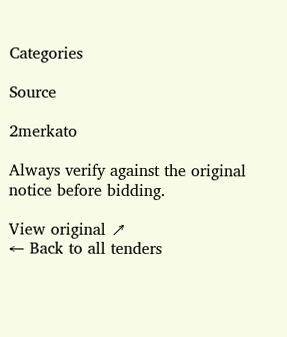Categories

Source

2merkato

Always verify against the original notice before bidding.

View original ↗
← Back to all tenders